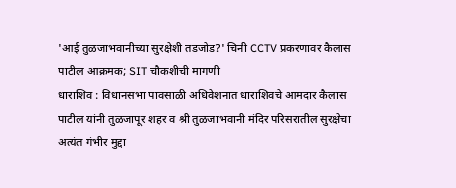'आई तुळजाभवानीच्या सुरक्षेशी तडजोड?' चिनी CCTV प्रकरणावर कैलास पाटील आक्रमक; SIT चौकशीची मागणी
धाराशिव : विधानसभा पावसाळी अधिवेशनात धाराशिवचे आमदार कैलास पाटील यांनी तुळजापूर शहर व श्री तुळजाभवानी मंदिर परिसरातील सुरक्षेचा अत्यंत गंभीर मुद्दा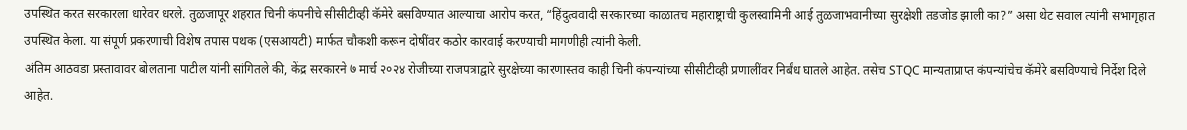उपस्थित करत सरकारला धारेवर धरले. तुळजापूर शहरात चिनी कंपनीचे सीसीटीव्ही कॅमेरे बसविण्यात आल्याचा आरोप करत, “हिंदुत्ववादी सरकारच्या काळातच महाराष्ट्राची कुलस्वामिनी आई तुळजाभवानीच्या सुरक्षेशी तडजोड झाली का?” असा थेट सवाल त्यांनी सभागृहात उपस्थित केला. या संपूर्ण प्रकरणाची विशेष तपास पथक (एसआयटी) मार्फत चौकशी करून दोषींवर कठोर कारवाई करण्याची मागणीही त्यांनी केली.
अंतिम आठवडा प्रस्तावावर बोलताना पाटील यांनी सांगितले की, केंद्र सरकारने ७ मार्च २०२४ रोजीच्या राजपत्राद्वारे सुरक्षेच्या कारणास्तव काही चिनी कंपन्यांच्या सीसीटीव्ही प्रणालींवर निर्बंध घातले आहेत. तसेच STQC मान्यताप्राप्त कंपन्यांचेच कॅमेरे बसविण्याचे निर्देश दिले आहेत.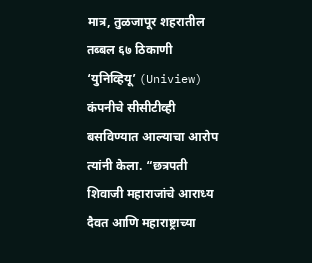मात्र, तुळजापूर शहरातील तब्बल ६७ ठिकाणी ‘युनिव्हियू’ (Uniview) कंपनीचे सीसीटीव्ही बसविण्यात आल्याचा आरोप त्यांनी केला. “छत्रपती शिवाजी महाराजांचे आराध्य दैवत आणि महाराष्ट्राच्या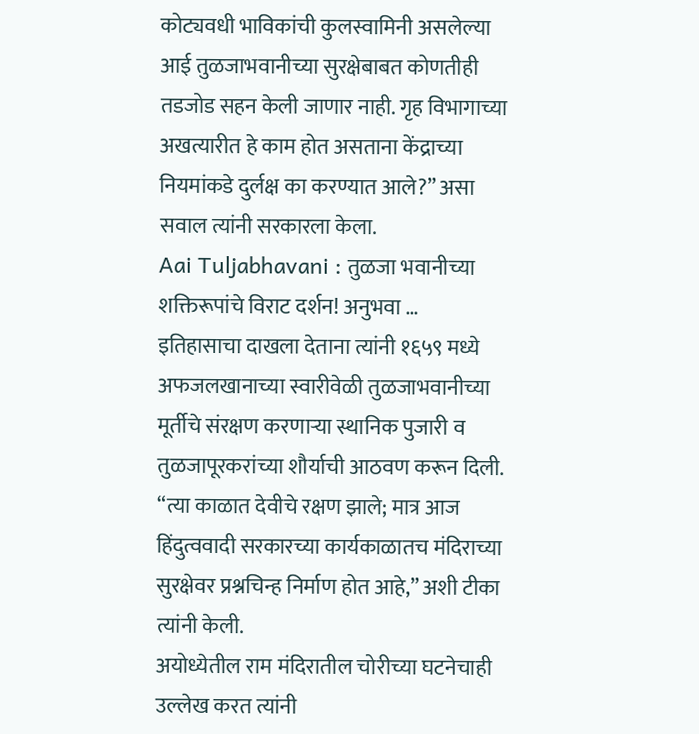कोट्यवधी भाविकांची कुलस्वामिनी असलेल्या आई तुळजाभवानीच्या सुरक्षेबाबत कोणतीही तडजोड सहन केली जाणार नाही. गृह विभागाच्या अखत्यारीत हे काम होत असताना केंद्राच्या नियमांकडे दुर्लक्ष का करण्यात आले?” असा सवाल त्यांनी सरकारला केला.
Aai Tuljabhavani : तुळजा भवानीच्या शक्तिरूपांचे विराट दर्शन! अनुभवा …
इतिहासाचा दाखला देताना त्यांनी १६५९ मध्ये अफजलखानाच्या स्वारीवेळी तुळजाभवानीच्या मूर्तीचे संरक्षण करणाऱ्या स्थानिक पुजारी व तुळजापूरकरांच्या शौर्याची आठवण करून दिली. “त्या काळात देवीचे रक्षण झाले; मात्र आज हिंदुत्ववादी सरकारच्या कार्यकाळातच मंदिराच्या सुरक्षेवर प्रश्नचिन्ह निर्माण होत आहे,” अशी टीका त्यांनी केली.
अयोध्येतील राम मंदिरातील चोरीच्या घटनेचाही उल्लेख करत त्यांनी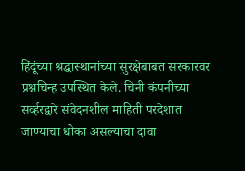हिंदूंच्या श्रद्धास्थानांच्या सुरक्षेबाबत सरकारवर प्रश्नचिन्ह उपस्थित केले. चिनी कंपनीच्या सर्व्हरद्वारे संवेदनशील माहिती परदेशात जाण्याचा धोका असल्याचा दावा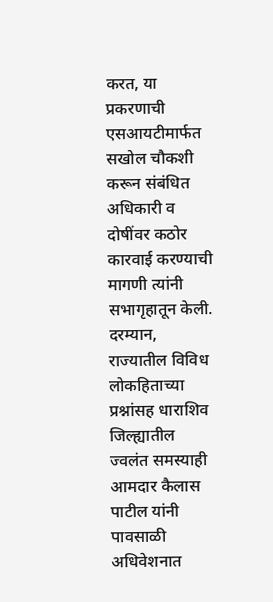करत, या प्रकरणाची एसआयटीमार्फत सखोल चौकशी करून संबंधित अधिकारी व दोषींवर कठोर कारवाई करण्याची मागणी त्यांनी सभागृहातून केली.
दरम्यान, राज्यातील विविध लोकहिताच्या प्रश्नांसह धाराशिव जिल्ह्यातील ज्वलंत समस्याही आमदार कैलास पाटील यांनी पावसाळी अधिवेशनात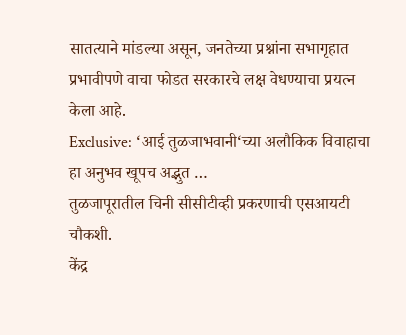सातत्याने मांडल्या असून, जनतेच्या प्रश्नांना सभागृहात प्रभावीपणे वाचा फोडत सरकारचे लक्ष वेधण्याचा प्रयत्न केला आहे.
Exclusive: ‘आई तुळजाभवानी‘च्या अलौकिक विवाहाचा हा अनुभव खूपच अद्भुत …
तुळजापूरातील चिनी सीसीटीव्ही प्रकरणाची एसआयटी चौकशी.
केंद्र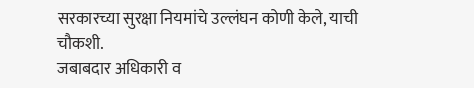सरकारच्या सुरक्षा नियमांचे उल्लंघन कोणी केले, याची चौकशी.
जबाबदार अधिकारी व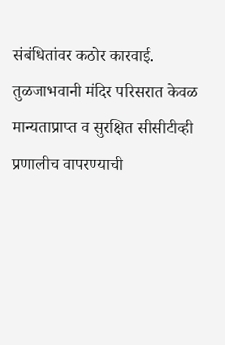संबंधितांवर कठोर कारवाई.
तुळजाभवानी मंदिर परिसरात केवळ मान्यताप्राप्त व सुरक्षित सीसीटीव्ही प्रणालीच वापरण्याची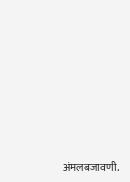अंमलबजावणी.